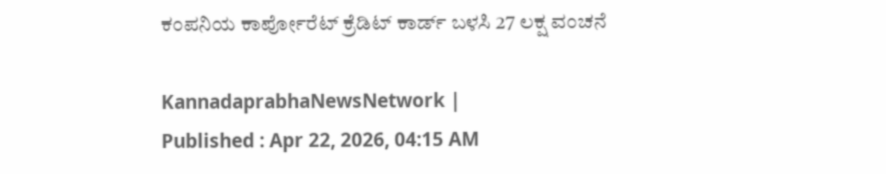ಕಂಪನಿಯ ಕಾರ್ಪೋರೆಟ್ ಕ್ರೆಡಿಟ್ ಕಾರ್ಡ್‌ ಬಳಸಿ 27 ಲಕ್ಷ ವಂಚನೆ

KannadaprabhaNewsNetwork |
Published : Apr 22, 2026, 04:15 AM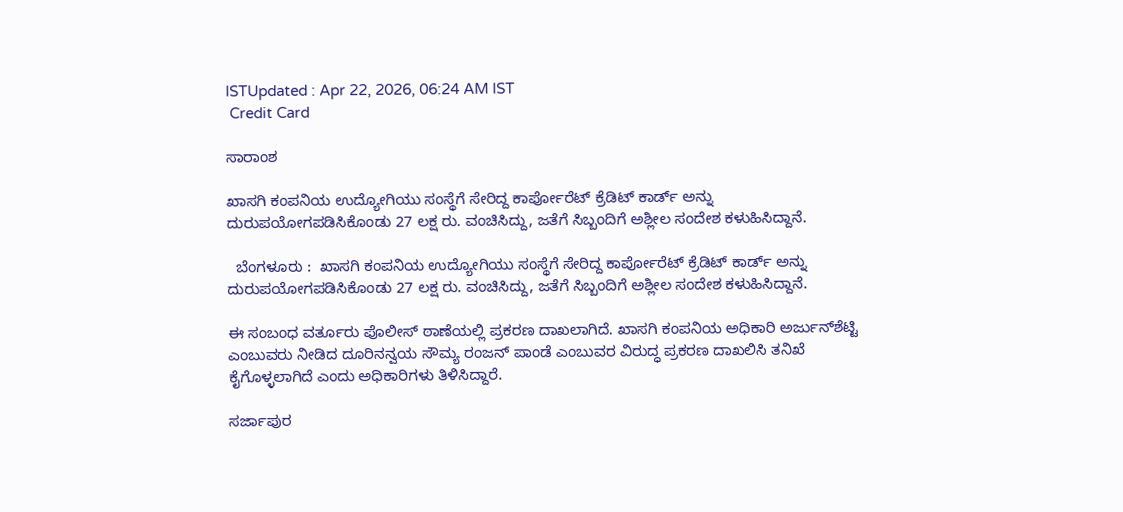ISTUpdated : Apr 22, 2026, 06:24 AM IST
 Credit Card

ಸಾರಾಂಶ

ಖಾಸಗಿ ಕಂಪನಿಯ ಉದ್ಯೋಗಿಯು ಸಂಸ್ಥೆಗೆ ಸೇರಿದ್ದ ಕಾರ್ಪೋರೆಟ್ ಕ್ರೆಡಿಟ್ ಕಾರ್ಡ್ ಅನ್ನು ದುರುಪಯೋಗಪಡಿಸಿಕೊಂಡು 27 ಲಕ್ಷ ರು. ವಂಚಿಸಿದ್ದು, ಜತೆಗೆ ಸಿಬ್ಬಂದಿಗೆ ಅಶ್ಲೀಲ ‌ಸಂದೇಶ ಕಳುಹಿಸಿದ್ದಾನೆ.

  ಬೆಂಗಳೂರು :  ಖಾಸಗಿ ಕಂಪನಿಯ ಉದ್ಯೋಗಿಯು ಸಂಸ್ಥೆಗೆ ಸೇರಿದ್ದ ಕಾರ್ಪೋರೆಟ್ ಕ್ರೆಡಿಟ್ ಕಾರ್ಡ್ ಅನ್ನು ದುರುಪಯೋಗಪಡಿಸಿಕೊಂಡು 27 ಲಕ್ಷ ರು. ವಂಚಿಸಿದ್ದು, ಜತೆಗೆ ಸಿಬ್ಬಂದಿಗೆ ಅಶ್ಲೀಲ ‌ಸಂದೇಶ ಕಳುಹಿಸಿದ್ದಾನೆ.

ಈ ಸಂಬಂಧ ವರ್ತೂರು ಪೊಲೀಸ್ ಠಾಣೆಯಲ್ಲಿ ಪ್ರಕರಣ ದಾಖಲಾಗಿದೆ. ಖಾಸಗಿ ಕಂಪನಿಯ ಅಧಿಕಾರಿ ಅರ್ಜುನ್‌ಶೆಟ್ಟಿ ಎಂಬುವರು ನೀಡಿದ ದೂರಿನನ್ವಯ ಸೌಮ್ಯ ರಂಜನ್‌ ಪಾಂಡೆ ಎಂಬುವರ ವಿರುದ್ಧ ಪ್ರಕರಣ ದಾಖಲಿಸಿ ತನಿಖೆ ಕೈಗೊಳ್ಳಲಾಗಿದೆ ಎಂದು ಅಧಿಕಾರಿಗಳು ತಿಳಿಸಿದ್ದಾರೆ.

ಸರ್ಜಾಪುರ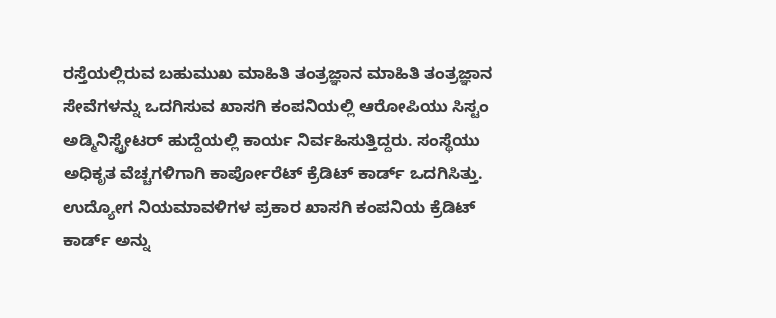ರಸ್ತೆಯಲ್ಲಿರುವ ಬಹುಮುಖ ಮಾಹಿತಿ ತಂತ್ರಜ್ಞಾನ ಮಾಹಿತಿ ತಂತ್ರಜ್ಞಾನ ಸೇವೆಗಳನ್ನು ಒದಗಿಸುವ ಖಾಸಗಿ ಕಂಪನಿಯಲ್ಲಿ ಆರೋಪಿಯು ಸಿಸ್ಟಂ ಅಡ್ಮಿನಿಸ್ಟ್ರೇಟರ್‌ ಹುದ್ದೆಯಲ್ಲಿ ಕಾರ್ಯ ನಿರ್ವಹಿಸುತ್ತಿದ್ದರು. ಸಂಸ್ಥೆಯು ಅಧಿಕೃತ ವೆಚ್ಚಗಳಿಗಾಗಿ ಕಾರ್ಪೋರೆಟ್‌ ಕ್ರೆಡಿಟ್‌ ಕಾರ್ಡ್‌ ಒದಗಿಸಿತ್ತು. ಉದ್ಯೋಗ ನಿಯಮಾವಳಿಗಳ ಪ್ರಕಾರ ಖಾಸಗಿ ಕಂಪನಿಯ ಕ್ರೆಡಿಟ್‌ ಕಾರ್ಡ್‌ ಅನ್ನು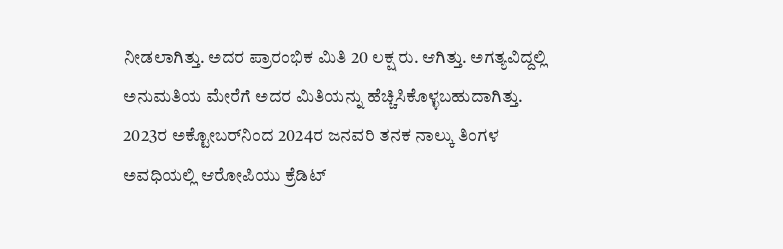ನೀಡಲಾಗಿತ್ತು. ಅದರ ಪ್ರಾರಂಭಿಕ ಮಿತಿ 20 ಲಕ್ಷ ರು. ಆಗಿತ್ತು. ಅಗತ್ಯವಿದ್ದಲ್ಲಿ ಅನುಮತಿಯ ಮೇರೆಗೆ ಅದರ ಮಿತಿಯನ್ನು ಹೆಚ್ಚಿಸಿಕೊಳ್ಳಬಹುದಾಗಿತ್ತು. 2023ರ ಅಕ್ಟೋಬರ್‌ನಿಂದ 2024ರ ಜನವರಿ ತನಕ ನಾಲ್ಕು ತಿಂಗಳ ಅವಧಿಯಲ್ಲಿ ಆರೋಪಿಯು ಕ್ರೆಡಿಟ್‌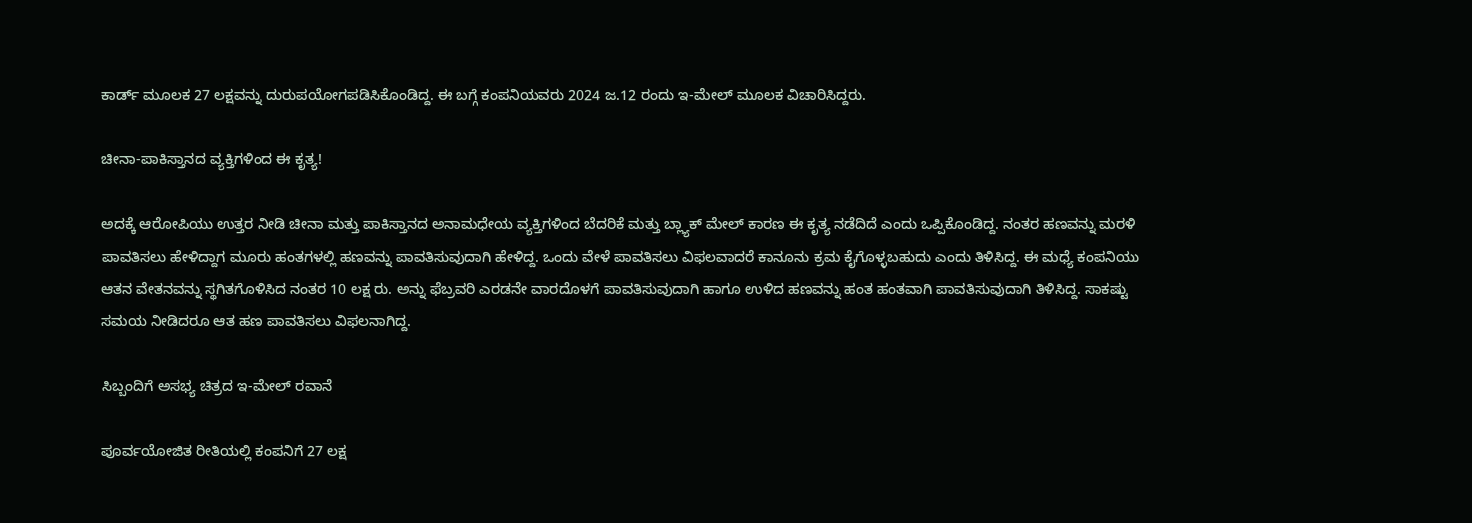ಕಾರ್ಡ್‌ ಮೂಲಕ 27 ಲಕ್ಷವನ್ನು ದುರುಪಯೋಗಪಡಿಸಿಕೊಂಡಿದ್ದ. ಈ ಬಗ್ಗೆ ಕಂಪನಿಯವರು 2024 ಜ.12 ರಂದು ಇ-ಮೇಲ್‌ ಮೂಲಕ ವಿಚಾರಿಸಿದ್ದರು.

ಚೀನಾ-ಪಾಕಿಸ್ತಾನದ ವ್ಯಕ್ತಿಗಳಿಂದ ಈ ಕೃತ್ಯ!

ಅದಕ್ಕೆ ಆರೋಪಿಯು ಉತ್ತರ ನೀಡಿ ಚೀನಾ ಮತ್ತು ಪಾಕಿಸ್ತಾನದ ಅನಾಮಧೇಯ ವ್ಯಕ್ತಿಗಳಿಂದ ಬೆದರಿಕೆ ಮತ್ತು ಬ್ಲ್ಯಾಕ್‌ ಮೇಲ್‌ ಕಾರಣ ಈ ಕೃತ್ಯ ನಡೆದಿದೆ ಎಂದು ಒಪ್ಪಿಕೊಂಡಿದ್ದ. ನಂತರ ಹಣವನ್ನು ಮರಳಿ ಪಾವತಿಸಲು ಹೇಳಿದ್ದಾಗ ಮೂರು ಹಂತಗಳಲ್ಲಿ ಹಣವನ್ನು ಪಾವತಿಸುವುದಾಗಿ ಹೇಳಿದ್ದ. ಒಂದು ವೇಳೆ ಪಾವತಿಸಲು ವಿಫಲವಾದರೆ ಕಾನೂನು ಕ್ರಮ ಕೈಗೊಳ್ಳಬಹುದು ಎಂದು ತಿಳಿಸಿದ್ದ. ಈ ಮಧ್ಯೆ ಕಂಪನಿಯು ಆತನ ವೇತನವನ್ನು ಸ್ಥಗಿತಗೊಳಿಸಿದ ನಂತರ 10 ಲಕ್ಷ ರು. ಅನ್ನು ಫೆಬ್ರವರಿ ಎರಡನೇ ವಾರದೊಳಗೆ ಪಾವತಿಸುವುದಾಗಿ ಹಾಗೂ ಉಳಿದ ಹಣವನ್ನು ಹಂತ ಹಂತವಾಗಿ ಪಾವತಿಸುವುದಾಗಿ ತಿಳಿಸಿದ್ದ. ಸಾಕಷ್ಟು ಸಮಯ ನೀಡಿದರೂ ಆತ ಹಣ ಪಾವತಿಸಲು ವಿಫಲನಾಗಿದ್ದ.

ಸಿಬ್ಬಂದಿಗೆ ಅಸಭ್ಯ ಚಿತ್ರದ ಇ-ಮೇಲ್‌ ರವಾನೆ

ಪೂರ್ವಯೋಜಿತ ರೀತಿಯಲ್ಲಿ ಕಂಪನಿಗೆ 27 ಲಕ್ಷ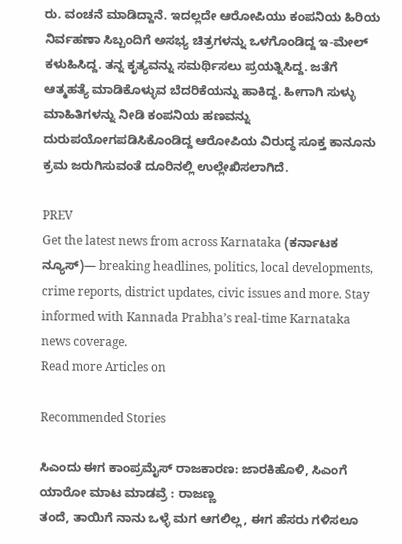ರು. ವಂಚನೆ ಮಾಡಿದ್ದಾನೆ. ಇದಲ್ಲದೇ ಆರೋಪಿಯು ಕಂಪನಿಯ ಹಿರಿಯ ನಿರ್ವಹಣಾ ಸಿಬ್ಬಂದಿಗೆ ಅಸಭ್ಯ ಚಿತ್ರಗಳನ್ನು ಒಳಗೊಂಡಿದ್ದ ಇ-ಮೇಲ್‌ ಕಳುಹಿಸಿದ್ದ. ತನ್ನ ಕೃತ್ಯವನ್ನು ಸಮರ್ಥಿಸಲು ಪ್ರಯತ್ನಿಸಿದ್ದ. ಜತೆಗೆ ಆತ್ಮಹತ್ಯೆ ಮಾಡಿಕೊಳ್ಳುವ ಬೆದರಿಕೆಯನ್ನು ಹಾಕಿದ್ದ. ಹೀಗಾಗಿ ಸುಳ್ಳು ಮಾಹಿತಿಗಳನ್ನು ನೀಡಿ ಕಂಪನಿಯ ಹಣವನ್ನು ದುರುಪಯೋಗಪಡಿಸಿಕೊಂಡಿದ್ದ ಆರೋಪಿಯ ವಿರುದ್ಧ ಸೂಕ್ತ ಕಾನೂನು ಕ್ರಮ ಜರುಗಿಸುವಂತೆ ದೂರಿನಲ್ಲಿ ಉಲ್ಲೇಖಿಸಲಾಗಿದೆ.

PREV
Get the latest news from across Karnataka (ಕರ್ನಾಟಕ ನ್ಯೂಸ್)— breaking headlines, politics, local developments, crime reports, district updates, civic issues and more. Stay informed with Kannada Prabha’s real‑time Karnataka news coverage.
Read more Articles on

Recommended Stories

ಸಿಎಂದು ಈಗ ಕಾಂಪ್ರಮೈಸ್‌ ರಾಜಕಾರಣ: ಜಾರಕಿಹೊಳಿ, ಸಿಎಂಗೆ ಯಾರೋ ಮಾಟ ಮಾಡವ್ರೆ : ರಾಜಣ್ಣ
ತಂದೆ, ತಾಯಿಗೆ ನಾನು ಒಳ್ಳೆ ಮಗ ಆಗಲಿಲ್ಲ, ಈಗ ಹೆಸರು ಗಳಿಸಲೂ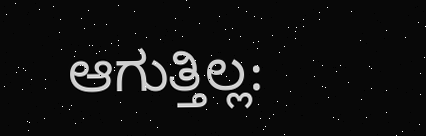ಆಗುತ್ತಿಲ್ಲ: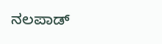ನಲಪಾಡ್‌